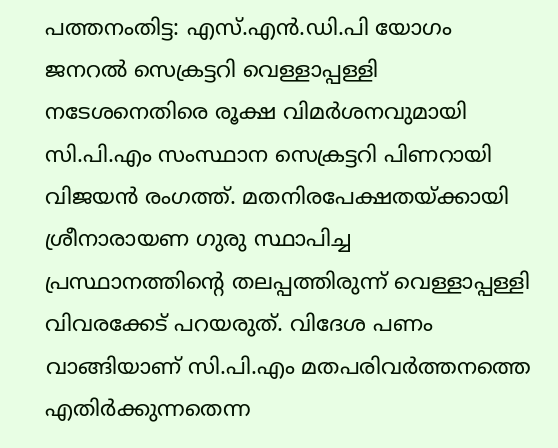പത്തനംതിട്ട: എസ്.എൻ.ഡി.പി യോഗം ജനറൽ സെക്രട്ടറി വെള്ളാപ്പള്ളി നടേശനെതിരെ രൂക്ഷ വിമർശനവുമായി സി.പി.എം സംസ്ഥാന സെക്രട്ടറി പിണറായി വിജയൻ രംഗത്ത്. മതനിരപേക്ഷതയ്ക്കായി ശ്രീനാരായണ ഗുരു സ്ഥാപിച്ച പ്രസ്ഥാനത്തിന്റെ തലപ്പത്തിരുന്ന് വെള്ളാപ്പള്ളി വിവരക്കേട് പറയരുത്. വിദേശ പണം വാങ്ങിയാണ് സി.പി.എം മതപരിവർത്തനത്തെ എതിർക്കുന്നതെന്ന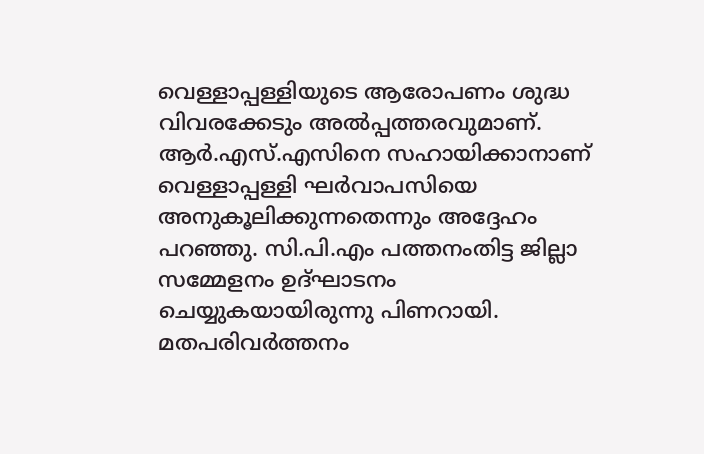വെള്ളാപ്പള്ളിയുടെ ആരോപണം ശുദ്ധ വിവരക്കേടും അൽപ്പത്തരവുമാണ്. ആർ.എസ്.എസിനെ സഹായിക്കാനാണ് വെള്ളാപ്പള്ളി ഘർവാപസിയെ അനുകൂലിക്കുന്നതെന്നും അദ്ദേഹം പറഞ്ഞു. സി.പി.എം പത്തനംതിട്ട ജില്ലാ സമ്മേളനം ഉദ്ഘാടനം ചെയ്യുകയായിരുന്നു പിണറായി.
മതപരിവർത്തനം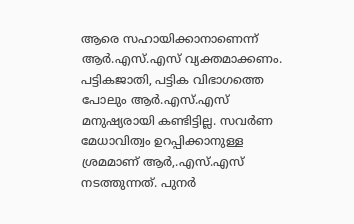ആരെ സഹായിക്കാനാണെന്ന് ആർ.എസ്.എസ് വ്യക്തമാക്കണം. പട്ടികജാതി, പട്ടിക വിഭാഗത്തെ പോലും ആർ.എസ്.എസ് മനുഷ്യരായി കണ്ടിട്ടില്ല. സവർണ മേധാവിത്വം ഉറപ്പിക്കാനുള്ള ശ്രമമാണ് ആർ,.എസ്.എസ് നടത്തുന്നത്. പുനർ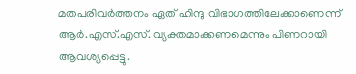മതപരിവർത്തനം ഏത് ഹിന്ദു വിഭാഗത്തിലേക്കാണെന്ന് ആർ.എസ്.എസ്. വ്യക്തമാക്കണമെന്നും പിണറായി ആവശ്യപ്പെട്ടു.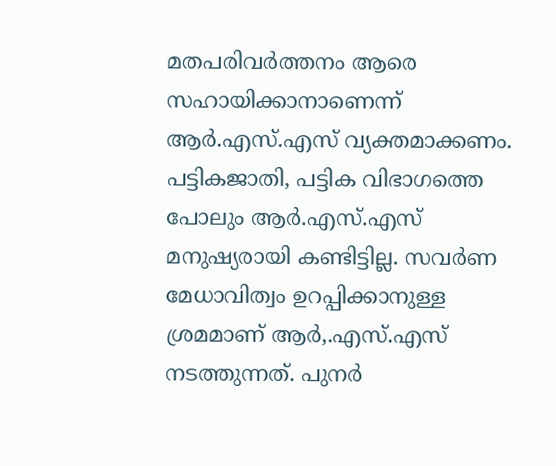മതപരിവർത്തനം ആരെ സഹായിക്കാനാണെന്ന് ആർ.എസ്.എസ് വ്യക്തമാക്കണം. പട്ടികജാതി, പട്ടിക വിഭാഗത്തെ പോലും ആർ.എസ്.എസ് മനുഷ്യരായി കണ്ടിട്ടില്ല. സവർണ മേധാവിത്വം ഉറപ്പിക്കാനുള്ള ശ്രമമാണ് ആർ,.എസ്.എസ് നടത്തുന്നത്. പുനർ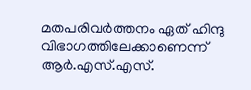മതപരിവർത്തനം ഏത് ഹിന്ദു വിഭാഗത്തിലേക്കാണെന്ന് ആർ.എസ്.എസ്.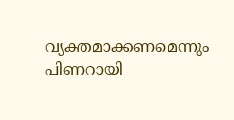വ്യക്തമാക്കണമെന്നും പിണറായി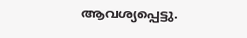ആവശ്യപ്പെട്ടു.